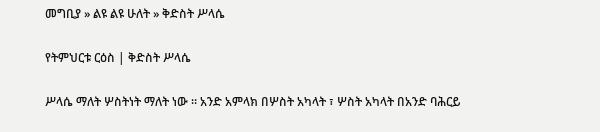መግቢያ » ልዩ ልዩ ሁለት » ቅድስት ሥላሴ

የትምህርቱ ርዕስ | ቅድስት ሥላሴ

ሥላሴ ማለት ሦስትነት ማለት ነው ። አንድ አምላክ በሦስት አካላት ፣ ሦስት አካላት በአንድ ባሕርይ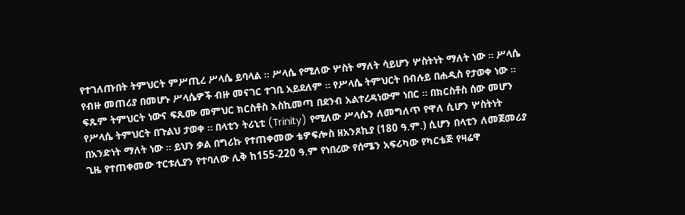የተገለጡበት ትምህርት ምሥጢረ ሥላሴ ይባላል ። ሥላሴ የሚለው ሦስት ማለት ሳይሆን ሦስትነት ማለት ነው ። ሥላሴ የብዙ መጠሪያ በመሆኑ ሥላሴዎች ብዙ መናገር ተገቢ አይደለም ። የሥላሴ ትምህርት በብሉይ በሐዲስ የታወቀ ነው ። ፍጹም ትምህርት ነውና ፍጹሙ መምህር ክርስቶስ እስኪመጣ በደንብ አልተረዳነውም ነበር ። በክርስቶስ ሰው መሆን የሥላሴ ትምህርት በጉልህ ታወቀ ። በላቲን ትሪኒቲ (Trinity) የሚለው ሥላሴን ለመግለጥ የዋለ ሲሆን ሦስትነት በአንድነት ማለት ነው ። ይህን ቃል በግሪኩ የተጠቀመው ቴዎፍሎስ ዘአንጾኪያ (180 ዓ.ም.) ሲሆን በላቲን ለመጀመሪያ ጊዜ የተጠቀመው ተርቱሊያን የተባለው ሊቅ ከ155-220 ዓ.ም የነበረው የሰሜን አፍሪካው የካርቴጅ የዛሬዋ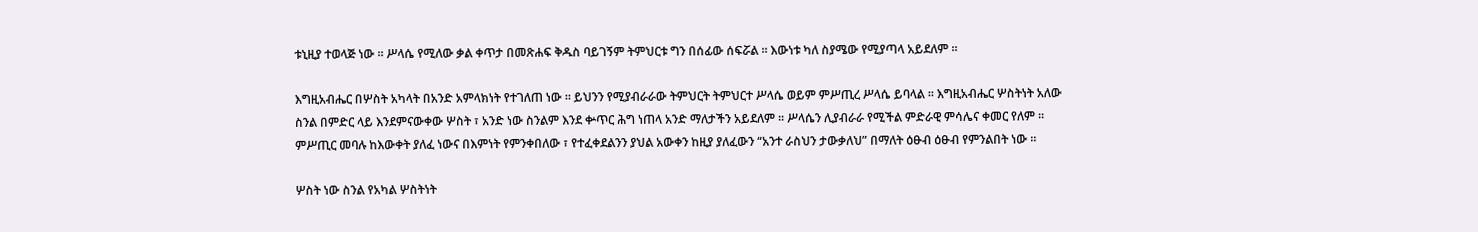ቱኒዚያ ተወላጅ ነው ። ሥላሴ የሚለው ቃል ቀጥታ በመጽሐፍ ቅዱስ ባይገኝም ትምህርቱ ግን በሰፊው ሰፍሯል ። እውነቱ ካለ ስያሜው የሚያጣላ አይደለም ።

እግዚአብሔር በሦስት አካላት በአንድ አምላክነት የተገለጠ ነው ። ይህንን የሚያብራራው ትምህርት ትምህርተ ሥላሴ ወይም ምሥጢረ ሥላሴ ይባላል ። እግዚአብሔር ሦስትነት አለው ስንል በምድር ላይ እንደምናውቀው ሦስት ፣ አንድ ነው ስንልም እንደ ቍጥር ሕግ ነጠላ አንድ ማለታችን አይደለም ። ሥላሴን ሊያብራራ የሚችል ምድራዊ ምሳሌና ቀመር የለም ። ምሥጢር መባሉ ከእውቀት ያለፈ ነውና በእምነት የምንቀበለው ፣ የተፈቀደልንን ያህል አውቀን ከዚያ ያለፈውን “አንተ ራስህን ታውቃለህ” በማለት ዕፁብ ዕፁብ የምንልበት ነው ።

ሦስት ነው ስንል የአካል ሦስትነት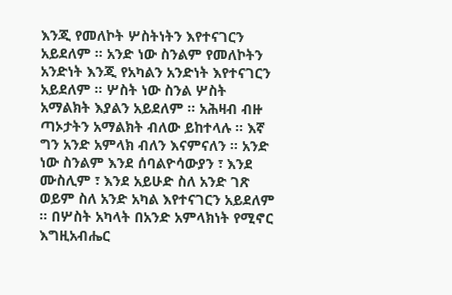እንጂ የመለኮት ሦስትነትን እየተናገርን አይደለም ። አንድ ነው ስንልም የመለኮትን አንድነት እንጂ የአካልን አንድነት እየተናገርን አይደለም ። ሦስት ነው ስንል ሦስት አማልክት እያልን አይደለም ። አሕዛብ ብዙ ጣኦታትን አማልክት ብለው ይከተላሉ ። እኛ ግን አንድ አምላክ ብለን እናምናለን ። አንድ ነው ስንልም እንደ ሰባልዮሳውያን ፣ እንደ ሙስሊም ፣ እንደ አይሁድ ስለ አንድ ገጽ ወይም ስለ አንድ አካል እየተናገርን አይደለም ። በሦስት አካላት በአንድ አምላክነት የሚኖር እግዚአብሔር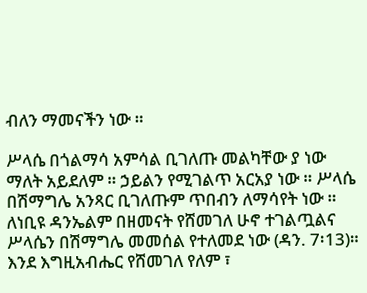ብለን ማመናችን ነው ።

ሥላሴ በጎልማሳ አምሳል ቢገለጡ መልካቸው ያ ነው ማለት አይደለም ። ኃይልን የሚገልጥ አርአያ ነው ። ሥላሴ በሽማግሌ አንጻር ቢገለጡም ጥበብን ለማሳየት ነው ። ለነቢዩ ዳንኤልም በዘመናት የሸመገለ ሁኖ ተገልጧልና ሥላሴን በሽማግሌ መመሰል የተለመደ ነው (ዳን. 7፡13)። እንደ እግዚአብሔር የሸመገለ የለም ፣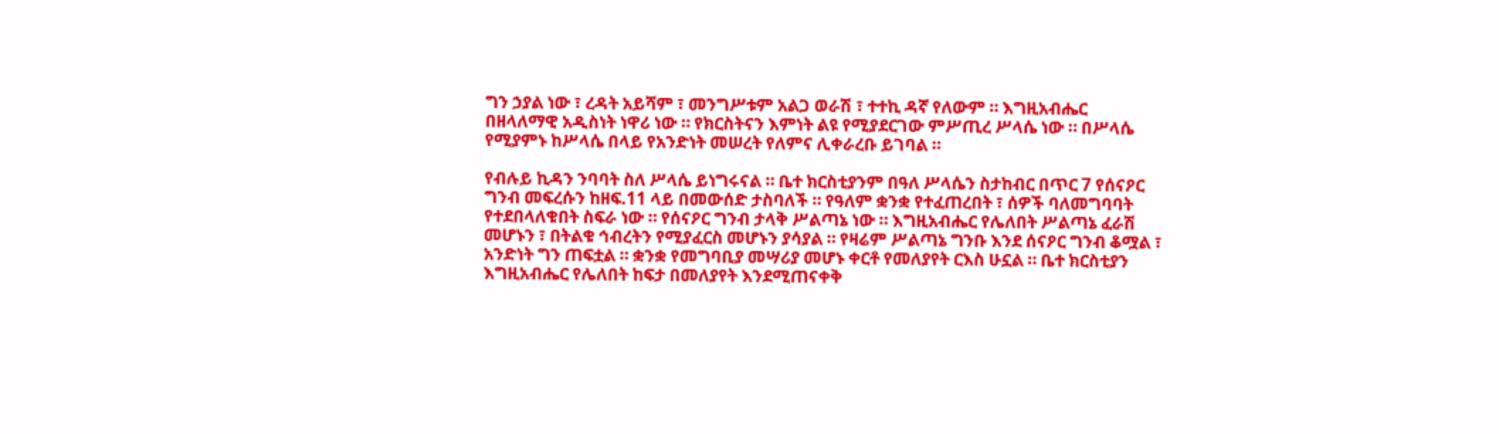ግን ኃያል ነው ፣ ረዳት አይሻም ፣ መንግሥቱም አልጋ ወራሽ ፣ ተተኪ ዳኛ የለውም ። እግዚአብሔር በዘላለማዊ አዲስነት ነዋሪ ነው ። የክርስትናን እምነት ልዩ የሚያደርገው ምሥጢረ ሥላሴ ነው ። በሥላሴ የሚያምኑ ከሥላሴ በላይ የአንድነት መሠረት የለምና ሊቀራረቡ ይገባል ።

የብሉይ ኪዳን ንባባት ስለ ሥላሴ ይነግሩናል ። ቤተ ክርስቲያንም በዓለ ሥላሴን ስታከብር በጥር 7 የሰናዖር ግንብ መፍረሱን ከዘፍ.11 ላይ በመውሰድ ታስባለች ። የዓለም ቋንቋ የተፈጠረበት ፣ ሰዎች ባለመግባባት የተደበላለቁበት ስፍራ ነው ። የሰናዖር ግንብ ታላቅ ሥልጣኔ ነው ። እግዚአብሔር የሌለበት ሥልጣኔ ፈራሽ መሆኑን ፣ በትልቁ ኅብረትን የሚያፈርስ መሆኑን ያሳያል ። የዛሬም ሥልጣኔ ግንቡ እንደ ሰናዖር ግንብ ቆሟል ፣ አንድነት ግን ጠፍቷል ። ቋንቋ የመግባቢያ መሣሪያ መሆኑ ቀርቶ የመለያየት ርእስ ሁኗል ። ቤተ ክርስቲያን እግዚአብሔር የሌለበት ከፍታ በመለያየት እንደሚጠናቀቅ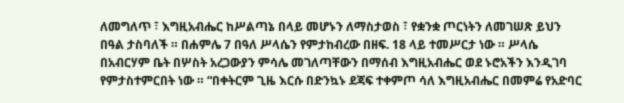ለመግለጥ ፣ እግዚአብሔር ከሥልጣኔ በላይ መሆኑን ለማስታወስ ፣ የቋንቋ ጦርነትን ለመገሠጽ ይህን በዓል ታስባለች ። በሐምሌ 7 በዓለ ሥላሴን የምታከብረው በዘፍ. 18 ላይ ተመሥርታ ነው ። ሥላሴ በአብርሃም ቤት በሦስት አረጋውያን ምሳሌ መገለጣቸውን በማሰብ እግዚአብሔር ወደ ኑሮአችን እንዲገባ የምታስተምርበት ነው ። “በቀትርም ጊዜ እርሱ በድንኳኑ ደጃፍ ተቀምጦ ሳለ እግዚአብሔር በመምሬ የአድባር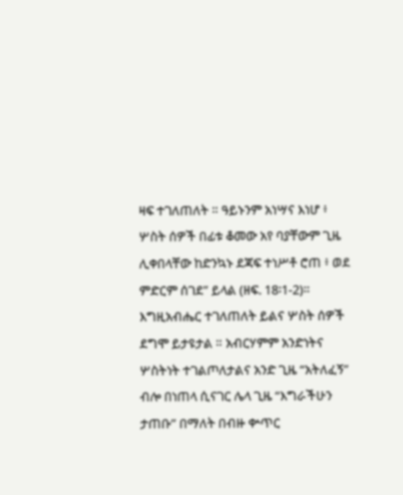ዛፍ ተገለጠለት ። ዓይኑንም አነሣና እነሆ ፥ ሦስት ሰዎች በፊቱ ቆመው አየ ባያቸውም ጊዜ ሊቀበላቸው ከድንኳኑ ደጃፍ ተነሥቶ ሮጠ ፥ ወደ ምድርም ሰገደ” ይላል (ዘፍ. 18፡1-2)። እግዚአብሔር ተገለጠለት ይልና ሦስት ሰዎች ደግሞ ይታዩታል ። አብርሃምም አንድነትና ሦስትነት ተገልጦለታልና አንድ ጊዜ “አትለፈኝ” ብሎ በነጠላ ሲናገር ሌላ ጊዜ “እግራችሁን ታጠቡ” በማለት በብዙ ቍጥር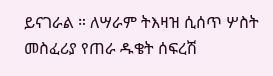ይናገራል ። ለሣራም ትእዛዝ ሲሰጥ ሦስት መስፈሪያ የጠራ ዱቄት ሰፍረሽ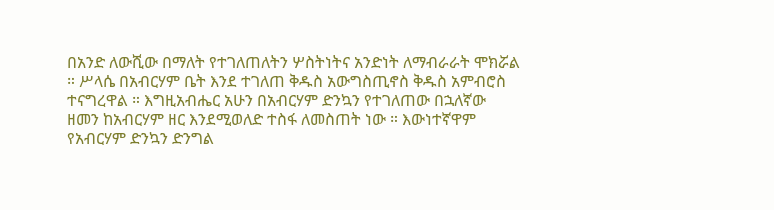በአንድ ለውሺው በማለት የተገለጠለትን ሦስትነትና አንድነት ለማብራራት ሞክሯል ። ሥላሴ በአብርሃም ቤት እንደ ተገለጠ ቅዱስ አውግስጢኖስ ቅዱስ አምብሮስ ተናግረዋል ። እግዚአብሔር አሁን በአብርሃም ድንኳን የተገለጠው በኋለኛው ዘመን ከአብርሃም ዘር እንደሚወለድ ተስፋ ለመስጠት ነው ። እውነተኛዋም የአብርሃም ድንኳን ድንግል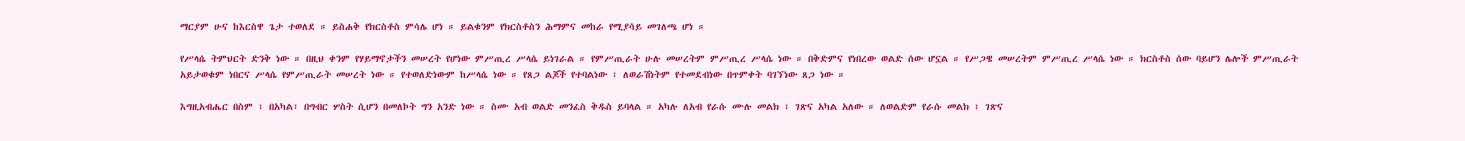ማርያም ሁና ከእርስዋ ጌታ ተወለደ ። ይስሐቅ የክርስቶስ ምሳሌ ሆነ ። ይልቁንም የክርስቶስን ሕማምና መከራ የሚያሳይ መገለጫ ሆነ ።

የሥላሴ ትምህርት ድንቅ ነው ። በዚህ ቀንም የሃይማኖታችን መሠረት የሆነው ምሥጢረ ሥላሴ ይነገራል ። የምሥጢራት ሁሉ መሠረትም ምሥጢረ ሥላሴ ነው ። በቅድምና የነበረው ወልድ ሰው ሆኗል ። የሥጋዌ መሠረትም ምሥጢረ ሥላሴ ነው ። ክርስቶስ ሰው ባይሆን ሌሎች ምሥጢራት አይታወቁም ነበርና ሥላሴ የምሥጢራት መሠረት ነው ። የተወለድነውም ከሥላሴ ነው ። የጸጋ ልጆች የተባልነው ፣ ለወራሽነትም የተመደብነው በጥምቀት ባገኘነው ጸጋ ነው ።

እግዚአብሔር በስም ፣ በአካል፣ በግብር ሦስት ሲሆን በመለኮት ግን አንድ ነው ። ስሙ አብ ወልድ መንፈስ ቅዱስ ይባላል ። አካሉ ለአብ የራሱ ሙሉ መልክ ፣ ገጽና አካል አለው ። ለወልድም የራሱ መልክ ፣ ገጽና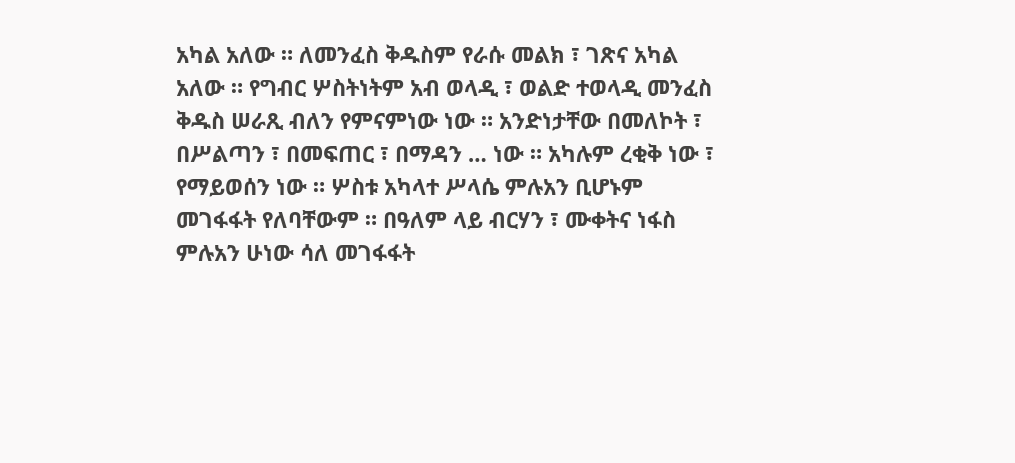አካል አለው ። ለመንፈስ ቅዱስም የራሱ መልክ ፣ ገጽና አካል አለው ። የግብር ሦስትነትም አብ ወላዲ ፣ ወልድ ተወላዲ መንፈስ ቅዱስ ሠራጺ ብለን የምናምነው ነው ። አንድነታቸው በመለኮት ፣ በሥልጣን ፣ በመፍጠር ፣ በማዳን … ነው ። አካሉም ረቂቅ ነው ፣ የማይወሰን ነው ። ሦስቱ አካላተ ሥላሴ ምሉአን ቢሆኑም መገፋፋት የለባቸውም ። በዓለም ላይ ብርሃን ፣ ሙቀትና ነፋስ ምሉአን ሁነው ሳለ መገፋፋት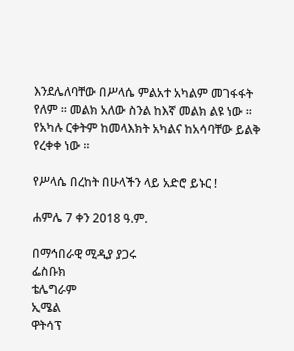እንደሌለባቸው በሥላሴ ምልአተ አካልም መገፋፋት የለም ። መልክ አለው ስንል ከእኛ መልክ ልዩ ነው ። የአካሉ ርቀትም ከመላእክት አካልና ከአሳባቸው ይልቅ የረቀቀ ነው ።

የሥላሴ በረከት በሁላችን ላይ አድሮ ይኑር !

ሐምሌ 7 ቀን 2018 ዓ.ም.

በማኅበራዊ ሚዲያ ያጋሩ
ፌስቡክ
ቴሌግራም
ኢሜል
ዋትሳፕ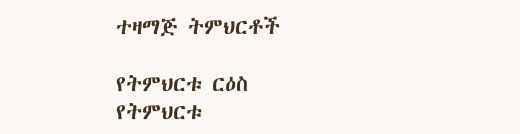ተዛማጅ ትምህርቶች

የትምህርቱ ርዕስ
የትምህርቱ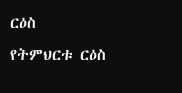ርዕስ
የትምህርቱ ርዕስ